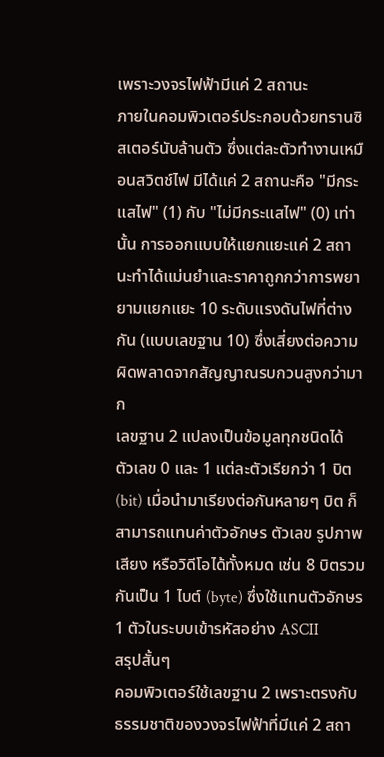เพราะวงจรไฟฟ้ามีแค่ 2 สถานะ
ภายในคอมพิวเตอร์ประกอบด้วยทรานซิสเตอร์นับล้านตัว ซึ่งแต่ละตัวทำงานเหมือนสวิตช์ไฟ มีได้แค่ 2 สถานะคือ "มีกระแสไฟ" (1) กับ "ไม่มีกระแสไฟ" (0) เท่านั้น การออกแบบให้แยกแยะแค่ 2 สถานะทำได้แม่นยำและราคาถูกกว่าการพยายามแยกแยะ 10 ระดับแรงดันไฟที่ต่างกัน (แบบเลขฐาน 10) ซึ่งเสี่ยงต่อความผิดพลาดจากสัญญาณรบกวนสูงกว่ามาก
เลขฐาน 2 แปลงเป็นข้อมูลทุกชนิดได้
ตัวเลข 0 และ 1 แต่ละตัวเรียกว่า 1 บิต (bit) เมื่อนำมาเรียงต่อกันหลายๆ บิต ก็สามารถแทนค่าตัวอักษร ตัวเลข รูปภาพ เสียง หรือวิดีโอได้ทั้งหมด เช่น 8 บิตรวมกันเป็น 1 ไบต์ (byte) ซึ่งใช้แทนตัวอักษร 1 ตัวในระบบเข้ารหัสอย่าง ASCII
สรุปสั้นๆ
คอมพิวเตอร์ใช้เลขฐาน 2 เพราะตรงกับธรรมชาติของวงจรไฟฟ้าที่มีแค่ 2 สถา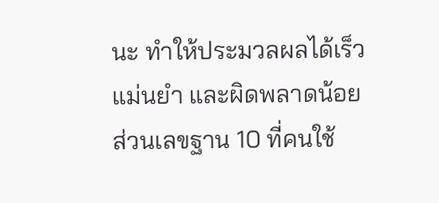นะ ทำให้ประมวลผลได้เร็ว แม่นยำ และผิดพลาดน้อย ส่วนเลขฐาน 10 ที่คนใช้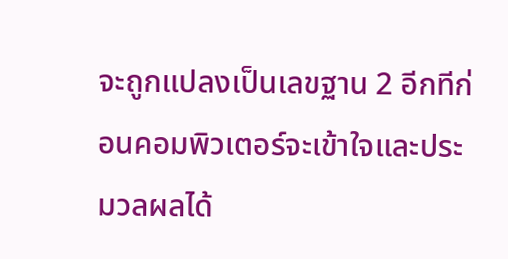จะถูกแปลงเป็นเลขฐาน 2 อีกทีก่อนคอมพิวเตอร์จะเข้าใจและประมวลผลได้